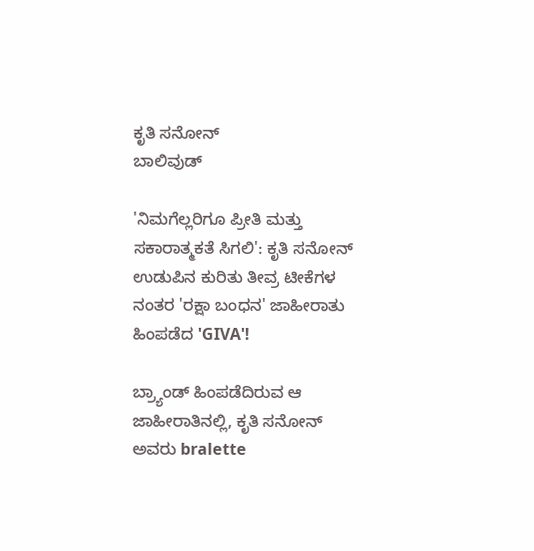ಕೃತಿ ಸನೋನ್
ಬಾಲಿವುಡ್

'ನಿಮಗೆಲ್ಲರಿಗೂ ಪ್ರೀತಿ ಮತ್ತು ಸಕಾರಾತ್ಮಕತೆ ಸಿಗಲಿ': ಕೃತಿ ಸನೋನ್ ಉಡುಪಿನ ಕುರಿತು ತೀವ್ರ ಟೀಕೆಗಳ ನಂತರ 'ರಕ್ಷಾ ಬಂಧನ' ಜಾಹೀರಾತು ಹಿಂಪಡೆದ 'GIVA'!

ಬ್ರ್ಯಾಂಡ್ ಹಿಂಪಡೆದಿರುವ ಆ ಜಾಹೀರಾತಿನಲ್ಲಿ, ಕೃತಿ ಸನೋನ್ ಅವರು bralette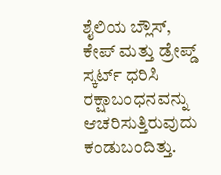ಶೈಲಿಯ ಬ್ಲೌಸ್, ಕೇಪ್ ಮತ್ತು ಡ್ರೇಪ್ಡ್ ಸ್ಕರ್ಟ್ ಧರಿಸಿ ರಕ್ಷಾಬಂಧನವನ್ನು ಆಚರಿಸುತ್ತಿರುವುದು ಕಂಡುಬಂದಿತ್ತು.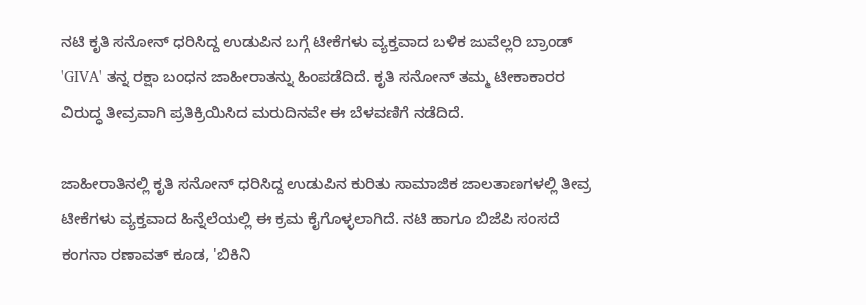ನಟಿ ಕೃತಿ ಸನೋನ್ ಧರಿಸಿದ್ದ ಉಡುಪಿನ ಬಗ್ಗೆ ಟೀಕೆಗಳು ವ್ಯಕ್ತವಾದ ಬಳಿಕ ಜುವೆಲ್ಲರಿ ಬ್ರಾಂಡ್ 'GIVA' ತನ್ನ ರಕ್ಷಾ ಬಂಧನ ಜಾಹೀರಾತನ್ನು ಹಿಂಪಡೆದಿದೆ. ಕೃತಿ ಸನೋನ್ ತಮ್ಮ ಟೀಕಾಕಾರರ ವಿರುದ್ಧ ತೀವ್ರವಾಗಿ ಪ್ರತಿಕ್ರಿಯಿಸಿದ ಮರುದಿನವೇ ಈ ಬೆಳವಣಿಗೆ ನಡೆದಿದೆ.

ಜಾಹೀರಾತಿನಲ್ಲಿ ಕೃತಿ ಸನೋನ್ ಧರಿಸಿದ್ದ ಉಡುಪಿನ ಕುರಿತು ಸಾಮಾಜಿಕ ಜಾಲತಾಣಗಳಲ್ಲಿ ತೀವ್ರ ಟೀಕೆಗಳು ವ್ಯಕ್ತವಾದ ಹಿನ್ನೆಲೆಯಲ್ಲಿ ಈ ಕ್ರಮ ಕೈಗೊಳ್ಳಲಾಗಿದೆ. ನಟಿ ಹಾಗೂ ಬಿಜೆಪಿ ಸಂಸದೆ ಕಂಗನಾ ರಣಾವತ್ ಕೂಡ, 'ಬಿಕಿನಿ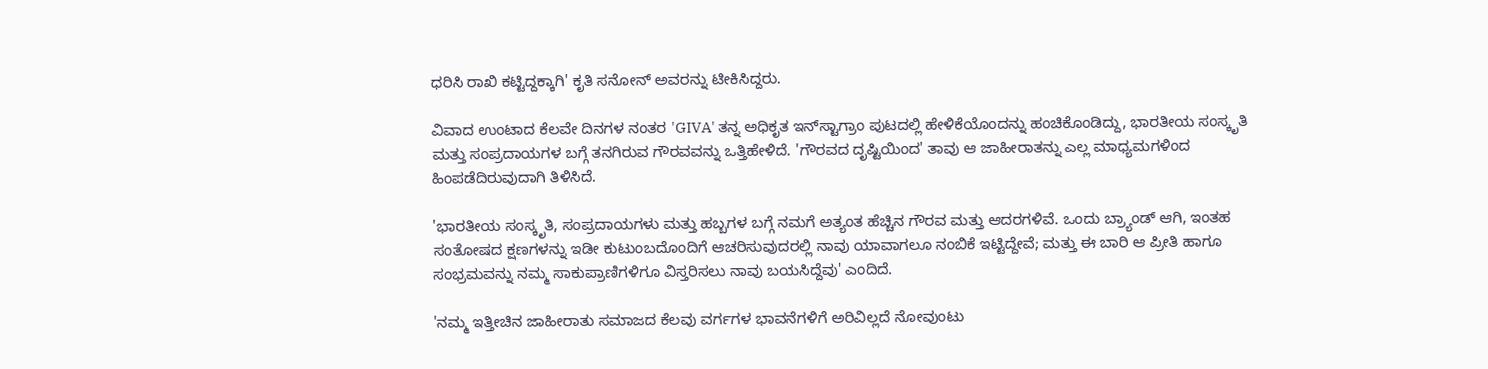ಧರಿಸಿ ರಾಖಿ ಕಟ್ಟಿದ್ದಕ್ಕಾಗಿ' ಕೃತಿ ಸನೋನ್ ಅವರನ್ನು ಟೀಕಿಸಿದ್ದರು.

ವಿವಾದ ಉಂಟಾದ ಕೆಲವೇ ದಿನಗಳ ನಂತರ 'GIVA' ತನ್ನ ಅಧಿಕೃತ ಇನ್‌ಸ್ಟಾಗ್ರಾಂ ಪುಟದಲ್ಲಿ ಹೇಳಿಕೆಯೊಂದನ್ನು ಹಂಚಿಕೊಂಡಿದ್ದು, ಭಾರತೀಯ ಸಂಸ್ಕೃತಿ ಮತ್ತು ಸಂಪ್ರದಾಯಗಳ ಬಗ್ಗೆ ತನಗಿರುವ ಗೌರವವನ್ನು ಒತ್ತಿಹೇಳಿದೆ. 'ಗೌರವದ ದೃಷ್ಟಿಯಿಂದ' ತಾವು ಆ ಜಾಹೀರಾತನ್ನು ಎಲ್ಲ ಮಾಧ್ಯಮಗಳಿಂದ ಹಿಂಪಡೆದಿರುವುದಾಗಿ ತಿಳಿಸಿದೆ.

'ಭಾರತೀಯ ಸಂಸ್ಕೃತಿ, ಸಂಪ್ರದಾಯಗಳು ಮತ್ತು ಹಬ್ಬಗಳ ಬಗ್ಗೆ ನಮಗೆ ಅತ್ಯಂತ ಹೆಚ್ಚಿನ ಗೌರವ ಮತ್ತು ಆದರಗಳಿವೆ. ಒಂದು ಬ್ರ್ಯಾಂಡ್ ಆಗಿ, ಇಂತಹ ಸಂತೋಷದ ಕ್ಷಣಗಳನ್ನು ಇಡೀ ಕುಟುಂಬದೊಂದಿಗೆ ಆಚರಿಸುವುದರಲ್ಲಿ ನಾವು ಯಾವಾಗಲೂ ನಂಬಿಕೆ ಇಟ್ಟಿದ್ದೇವೆ; ಮತ್ತು ಈ ಬಾರಿ ಆ ಪ್ರೀತಿ ಹಾಗೂ ಸಂಭ್ರಮವನ್ನು ನಮ್ಮ ಸಾಕುಪ್ರಾಣಿಗಳಿಗೂ ವಿಸ್ತರಿಸಲು ನಾವು ಬಯಸಿದ್ದೆವು' ಎಂದಿದೆ.

'ನಮ್ಮ ಇತ್ತೀಚಿನ ಜಾಹೀರಾತು ಸಮಾಜದ ಕೆಲವು ವರ್ಗಗಳ ಭಾವನೆಗಳಿಗೆ ಅರಿವಿಲ್ಲದೆ ನೋವುಂಟು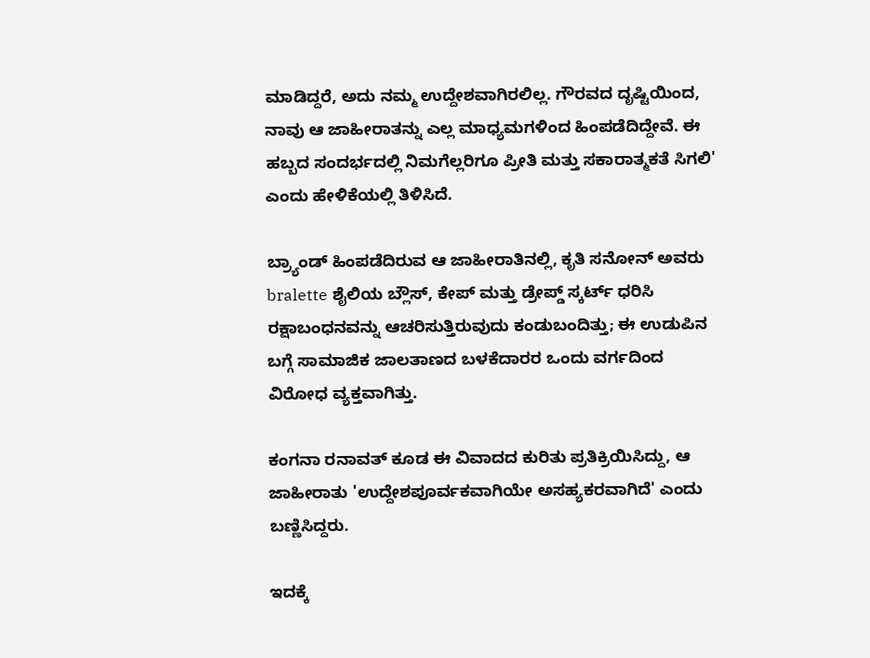ಮಾಡಿದ್ದರೆ, ಅದು ನಮ್ಮ ಉದ್ದೇಶವಾಗಿರಲಿಲ್ಲ. ಗೌರವದ ದೃಷ್ಟಿಯಿಂದ, ನಾವು ಆ ಜಾಹೀರಾತನ್ನು ಎಲ್ಲ ಮಾಧ್ಯಮಗಳಿಂದ ಹಿಂಪಡೆದಿದ್ದೇವೆ. ಈ ಹಬ್ಬದ ಸಂದರ್ಭದಲ್ಲಿ ನಿಮಗೆಲ್ಲರಿಗೂ ಪ್ರೀತಿ ಮತ್ತು ಸಕಾರಾತ್ಮಕತೆ ಸಿಗಲಿ' ಎಂದು ಹೇಳಿಕೆಯಲ್ಲಿ ತಿಳಿಸಿದೆ.

ಬ್ರ್ಯಾಂಡ್ ಹಿಂಪಡೆದಿರುವ ಆ ಜಾಹೀರಾತಿನಲ್ಲಿ, ಕೃತಿ ಸನೋನ್ ಅವರು bralette ಶೈಲಿಯ ಬ್ಲೌಸ್, ಕೇಪ್ ಮತ್ತು ಡ್ರೇಪ್ಡ್ ಸ್ಕರ್ಟ್ ಧರಿಸಿ ರಕ್ಷಾಬಂಧನವನ್ನು ಆಚರಿಸುತ್ತಿರುವುದು ಕಂಡುಬಂದಿತ್ತು; ಈ ಉಡುಪಿನ ಬಗ್ಗೆ ಸಾಮಾಜಿಕ ಜಾಲತಾಣದ ಬಳಕೆದಾರರ ಒಂದು ವರ್ಗದಿಂದ ವಿರೋಧ ವ್ಯಕ್ತವಾಗಿತ್ತು.

ಕಂಗನಾ ರನಾವತ್ ಕೂಡ ಈ ವಿವಾದದ ಕುರಿತು ಪ್ರತಿಕ್ರಿಯಿಸಿದ್ದು, ಆ ಜಾಹೀರಾತು 'ಉದ್ದೇಶಪೂರ್ವಕವಾಗಿಯೇ ಅಸಹ್ಯಕರವಾಗಿದೆ' ಎಂದು ಬಣ್ಣಿಸಿದ್ದರು.

ಇದಕ್ಕೆ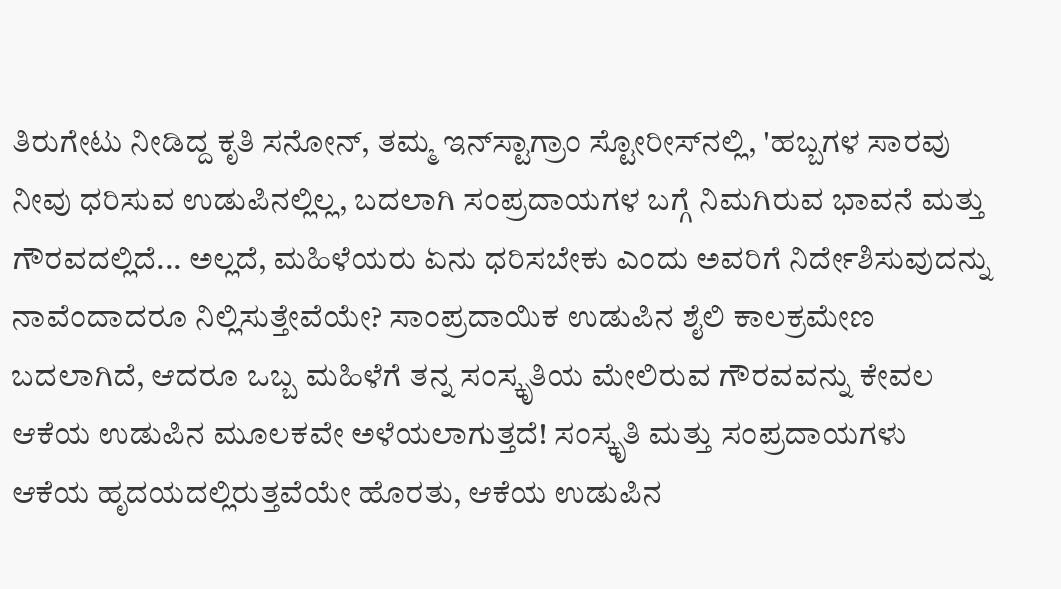ತಿರುಗೇಟು ನೀಡಿದ್ದ ಕೃತಿ ಸನೋನ್, ತಮ್ಮ ಇನ್‌ಸ್ಟಾಗ್ರಾಂ ಸ್ಟೋರೀಸ್‌ನಲ್ಲಿ, 'ಹಬ್ಬಗಳ ಸಾರವು ನೀವು ಧರಿಸುವ ಉಡುಪಿನಲ್ಲಿಲ್ಲ, ಬದಲಾಗಿ ಸಂಪ್ರದಾಯಗಳ ಬಗ್ಗೆ ನಿಮಗಿರುವ ಭಾವನೆ ಮತ್ತು ಗೌರವದಲ್ಲಿದೆ... ಅಲ್ಲದೆ, ಮಹಿಳೆಯರು ಏನು ಧರಿಸಬೇಕು ಎಂದು ಅವರಿಗೆ ನಿರ್ದೇಶಿಸುವುದನ್ನು ನಾವೆಂದಾದರೂ ನಿಲ್ಲಿಸುತ್ತೇವೆಯೇ? ಸಾಂಪ್ರದಾಯಿಕ ಉಡುಪಿನ ಶೈಲಿ ಕಾಲಕ್ರಮೇಣ ಬದಲಾಗಿದೆ, ಆದರೂ ಒಬ್ಬ ಮಹಿಳೆಗೆ ತನ್ನ ಸಂಸ್ಕೃತಿಯ ಮೇಲಿರುವ ಗೌರವವನ್ನು ಕೇವಲ ಆಕೆಯ ಉಡುಪಿನ ಮೂಲಕವೇ ಅಳೆಯಲಾಗುತ್ತದೆ! ಸಂಸ್ಕೃತಿ ಮತ್ತು ಸಂಪ್ರದಾಯಗಳು ಆಕೆಯ ಹೃದಯದಲ್ಲಿರುತ್ತವೆಯೇ ಹೊರತು, ಆಕೆಯ ಉಡುಪಿನ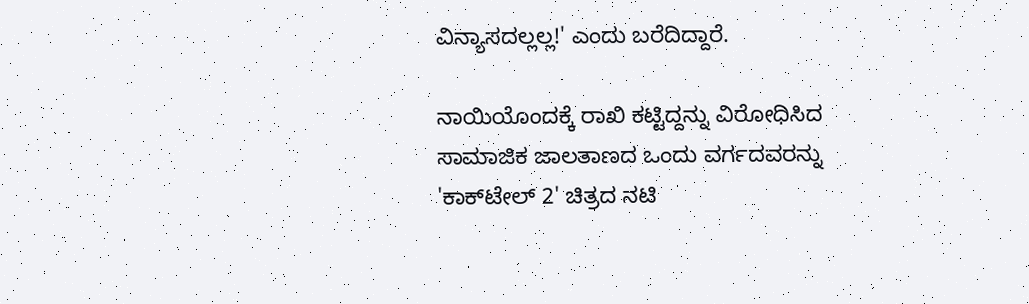ವಿನ್ಯಾಸದಲ್ಲಲ್ಲ!' ಎಂದು ಬರೆದಿದ್ದಾರೆ.

ನಾಯಿಯೊಂದಕ್ಕೆ ರಾಖಿ ಕಟ್ಟಿದ್ದನ್ನು ವಿರೋಧಿಸಿದ ಸಾಮಾಜಿಕ ಜಾಲತಾಣದ ಒಂದು ವರ್ಗದವರನ್ನು 'ಕಾಕ್‌ಟೇಲ್ 2' ಚಿತ್ರದ ನಟಿ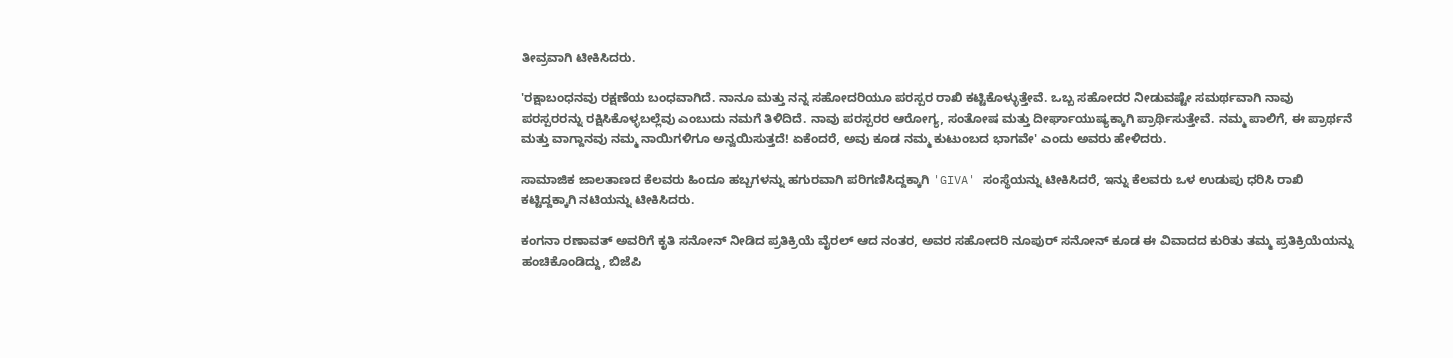ತೀವ್ರವಾಗಿ ಟೀಕಿಸಿದರು.

'ರಕ್ಷಾಬಂಧನವು ರಕ್ಷಣೆಯ ಬಂಧವಾಗಿದೆ. ನಾನೂ ಮತ್ತು ನನ್ನ ಸಹೋದರಿಯೂ ಪರಸ್ಪರ ರಾಖಿ ಕಟ್ಟಿಕೊಳ್ಳುತ್ತೇವೆ. ಒಬ್ಬ ಸಹೋದರ ನೀಡುವಷ್ಟೇ ಸಮರ್ಥವಾಗಿ ನಾವು ಪರಸ್ಪರರನ್ನು ರಕ್ಷಿಸಿಕೊಳ್ಳಬಲ್ಲೆವು ಎಂಬುದು ನಮಗೆ ತಿಳಿದಿದೆ. ನಾವು ಪರಸ್ಪರರ ಆರೋಗ್ಯ, ಸಂತೋಷ ಮತ್ತು ದೀರ್ಘಾಯುಷ್ಯಕ್ಕಾಗಿ ಪ್ರಾರ್ಥಿಸುತ್ತೇವೆ. ನಮ್ಮ ಪಾಲಿಗೆ, ಈ ಪ್ರಾರ್ಥನೆ ಮತ್ತು ವಾಗ್ದಾನವು ನಮ್ಮ ನಾಯಿಗಳಿಗೂ ಅನ್ವಯಿಸುತ್ತದೆ! ಏಕೆಂದರೆ, ಅವು ಕೂಡ ನಮ್ಮ ಕುಟುಂಬದ ಭಾಗವೇ' ಎಂದು ಅವರು ಹೇಳಿದರು.

ಸಾಮಾಜಿಕ ಜಾಲತಾಣದ ಕೆಲವರು ಹಿಂದೂ ಹಬ್ಬಗಳನ್ನು ಹಗುರವಾಗಿ ಪರಿಗಣಿಸಿದ್ದಕ್ಕಾಗಿ 'GIVA' ಸಂಸ್ಥೆಯನ್ನು ಟೀಕಿಸಿದರೆ, ಇನ್ನು ಕೆಲವರು ಒಳ ಉಡುಪು ಧರಿಸಿ ರಾಖಿ ಕಟ್ಟಿದ್ದಕ್ಕಾಗಿ ನಟಿಯನ್ನು ಟೀಕಿಸಿದರು.

ಕಂಗನಾ ರಣಾವತ್ ಅವರಿಗೆ ಕೃತಿ ಸನೋನ್ ನೀಡಿದ ಪ್ರತಿಕ್ರಿಯೆ ವೈರಲ್ ಆದ ನಂತರ, ಅವರ ಸಹೋದರಿ ನೂಪುರ್ ಸನೋನ್ ಕೂಡ ಈ ವಿವಾದದ ಕುರಿತು ತಮ್ಮ ಪ್ರತಿಕ್ರಿಯೆಯನ್ನು ಹಂಚಿಕೊಂಡಿದ್ದು, ಬಿಜೆಪಿ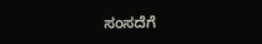ಸಂಸದೆಗೆ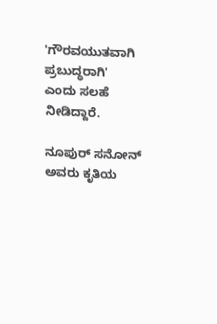'ಗೌರವಯುತವಾಗಿ ಪ್ರಬುದ್ಧರಾಗಿ' ಎಂದು ಸಲಹೆ ನೀಡಿದ್ದಾರೆ.

ನೂಪುರ್ ಸನೋನ್ ಅವರು ಕೃತಿಯ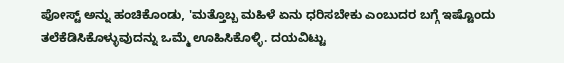ಪೋಸ್ಟ್ ಅನ್ನು ಹಂಚಿಕೊಂಡು, 'ಮತ್ತೊಬ್ಬ ಮಹಿಳೆ ಏನು ಧರಿಸಬೇಕು ಎಂಬುದರ ಬಗ್ಗೆ ಇಷ್ಟೊಂದು ತಲೆಕೆಡಿಸಿಕೊಳ್ಳುವುದನ್ನು ಒಮ್ಮೆ ಊಹಿಸಿಕೊಳ್ಳಿ. ದಯವಿಟ್ಟು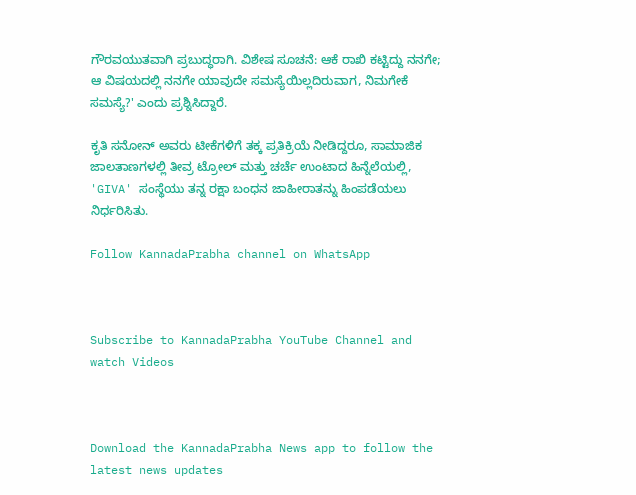ಗೌರವಯುತವಾಗಿ ಪ್ರಬುದ್ಧರಾಗಿ. ವಿಶೇಷ ಸೂಚನೆ: ಆಕೆ ರಾಖಿ ಕಟ್ಟಿದ್ದು ನನಗೇ; ಆ ವಿಷಯದಲ್ಲಿ ನನಗೇ ಯಾವುದೇ ಸಮಸ್ಯೆಯಿಲ್ಲದಿರುವಾಗ, ನಿಮಗೇಕೆ ಸಮಸ್ಯೆ?' ಎಂದು ಪ್ರಶ್ನಿಸಿದ್ದಾರೆ.

ಕೃತಿ ಸನೋನ್ ಅವರು ಟೀಕೆಗಳಿಗೆ ತಕ್ಕ ಪ್ರತಿಕ್ರಿಯೆ ನೀಡಿದ್ದರೂ, ಸಾಮಾಜಿಕ ಜಾಲತಾಣಗಳಲ್ಲಿ ತೀವ್ರ ಟ್ರೋಲ್ ಮತ್ತು ಚರ್ಚೆ ಉಂಟಾದ ಹಿನ್ನೆಲೆಯಲ್ಲಿ, 'GIVA' ಸಂಸ್ಥೆಯು ತನ್ನ ರಕ್ಷಾ ಬಂಧನ ಜಾಹೀರಾತನ್ನು ಹಿಂಪಡೆಯಲು ನಿರ್ಧರಿಸಿತು.

Follow KannadaPrabha channel on WhatsApp



Subscribe to KannadaPrabha YouTube Channel and watch Videos



Download the KannadaPrabha News app to follow the latest news updates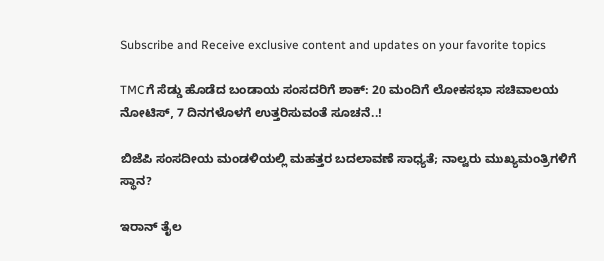Subscribe and Receive exclusive content and updates on your favorite topics

TMCಗೆ ಸೆಡ್ಡು ಹೊಡೆದ ಬಂಡಾಯ ಸಂಸದರಿಗೆ ಶಾಕ್‌: 20 ಮಂದಿಗೆ ಲೋಕಸಭಾ ಸಚಿವಾಲಯ ನೋಟಿಸ್‌, 7 ದಿನಗಳೊಳಗೆ ಉತ್ತರಿಸುವಂತೆ ಸೂಚನೆ..!

ಬಿಜೆಪಿ ಸಂಸದೀಯ ಮಂಡಳಿಯಲ್ಲಿ ಮಹತ್ತರ ಬದಲಾವಣೆ ಸಾಧ್ಯತೆ; ನಾಲ್ವರು ಮುಖ್ಯಮಂತ್ರಿಗಳಿಗೆ ಸ್ಥಾನ?

ಇರಾನ್‌ ತೈಲ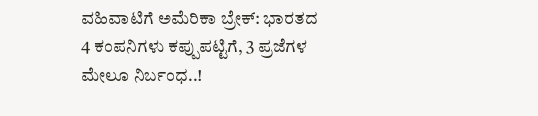ವಹಿವಾಟಿಗೆ ಅಮೆರಿಕಾ ಬ್ರೇಕ್: ಭಾರತದ 4 ಕಂಪನಿಗಳು ಕಪ್ಪುಪಟ್ಟಿಗೆ, 3 ಪ್ರಜೆಗಳ ಮೇಲೂ ನಿರ್ಬಂಧ..!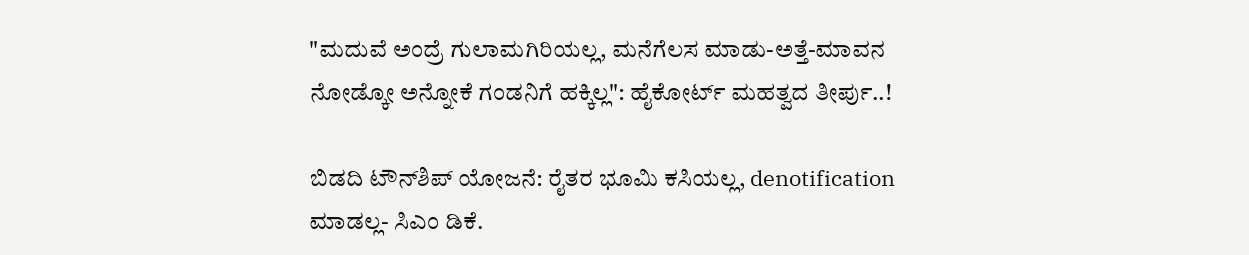"ಮದುವೆ ಅಂದ್ರೆ ಗುಲಾಮಗಿರಿಯಲ್ಲ, ಮನೆಗೆಲಸ ಮಾಡು-ಅತ್ತೆ-ಮಾವನ ನೋಡ್ಕೋ ಅನ್ನೋಕೆ ಗಂಡನಿಗೆ ಹಕ್ಕಿಲ್ಲ": ಹೈಕೋರ್ಟ್ ಮಹತ್ವದ ತೀರ್ಪು..!

ಬಿಡದಿ ಟೌನ್‌ಶಿಪ್‌ ಯೋಜನೆ: ರೈತರ ಭೂಮಿ ಕಸಿಯಲ್ಲ, denotification ಮಾಡಲ್ಲ- ಸಿಎಂ ಡಿಕೆ.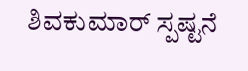ಶಿವಕುಮಾರ್ ಸ್ಪಷ್ಟನೆ